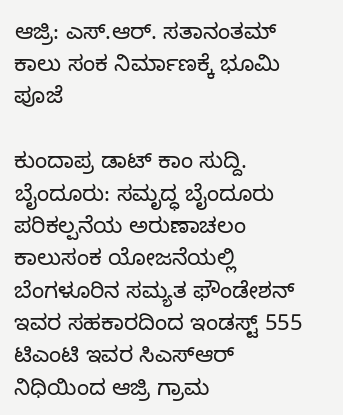ಆಜ್ರಿ: ಎಸ್.ಆರ್. ಸತಾನಂತಮ್ ಕಾಲು ಸಂಕ ನಿರ್ಮಾಣಕ್ಕೆ ಭೂಮಿ ಪೂಜೆ

ಕುಂದಾಪ್ರ ಡಾಟ್‌ ಕಾಂ ಸುದ್ದಿ.
ಬೈಂದೂರು: ಸಮೃದ್ಧ ಬೈಂದೂರು ಪರಿಕಲ್ಪನೆಯ ಅರುಣಾಚಲಂ ಕಾಲುಸಂಕ ಯೋಜನೆಯಲ್ಲಿ  ಬೆಂಗಳೂರಿನ ಸಮ್ಯತ ಫೌಂಡೇಶನ್ ಇವರ ಸಹಕಾರದಿಂದ ಇಂಡಸ್ಟ್ 555 ಟಿಎಂಟಿ ಇವರ ಸಿಎಸ್ಆರ್ ನಿಧಿಯಿಂದ ಆಜ್ರಿ ಗ್ರಾಮ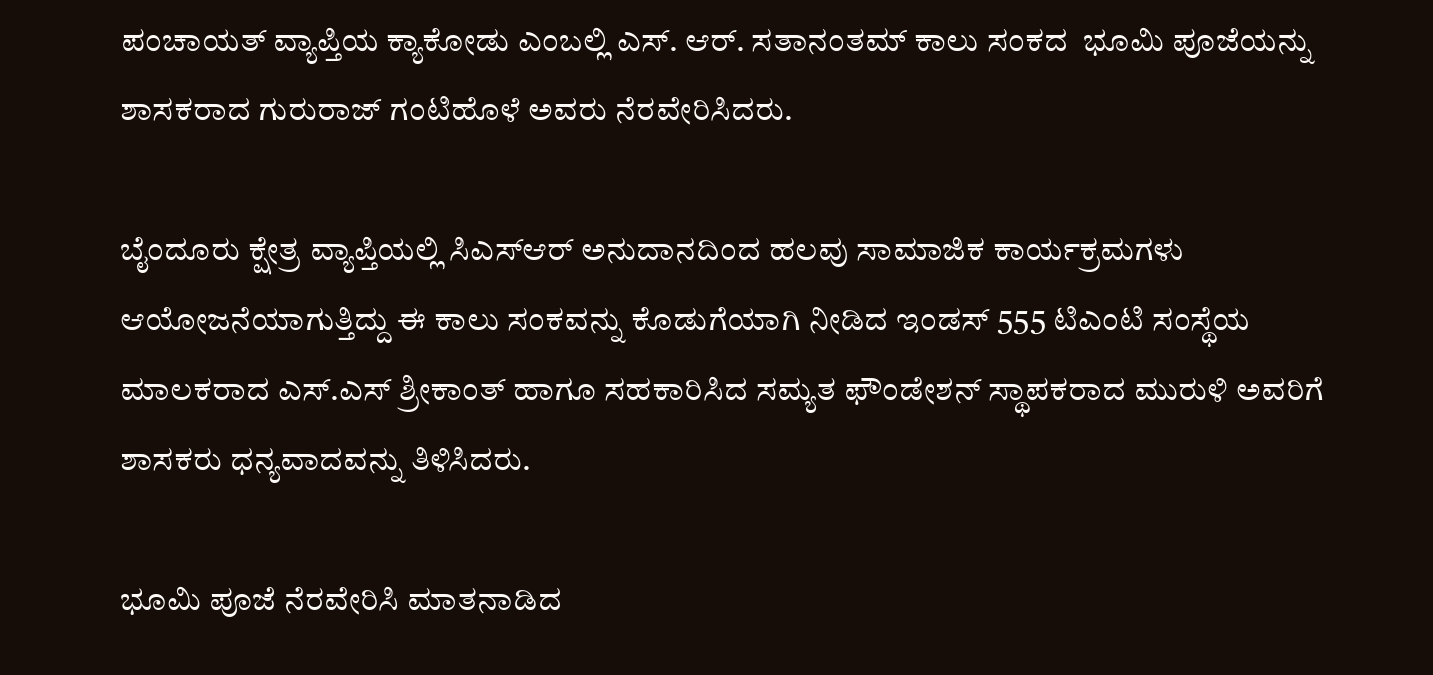ಪಂಚಾಯತ್ ವ್ಯಾಪ್ತಿಯ ಕ್ಯಾಕೋಡು ಎಂಬಲ್ಲಿ ಎಸ್. ಆರ್. ಸತಾನಂತಮ್ ಕಾಲು ಸಂಕದ  ಭೂಮಿ ಪೂಜೆಯನ್ನು ಶಾಸಕರಾದ ಗುರುರಾಜ್ ಗಂಟಿಹೊಳೆ ಅವರು ನೆರವೇರಿಸಿದರು.

ಬೈಂದೂರು ಕ್ಷೇತ್ರ ವ್ಯಾಪ್ತಿಯಲ್ಲಿ ಸಿಎಸ್ಆರ್ ಅನುದಾನದಿಂದ ಹಲವು ಸಾಮಾಜಿಕ ಕಾರ್ಯಕ್ರಮಗಳು ಆಯೋಜನೆಯಾಗುತ್ತಿದ್ದು ಈ ಕಾಲು ಸಂಕವನ್ನು ಕೊಡುಗೆಯಾಗಿ ನೀಡಿದ ಇಂಡಸ್ 555 ಟಿಎಂಟಿ ಸಂಸ್ಥೆಯ ಮಾಲಕರಾದ ಎಸ್.ಎಸ್ ಶ್ರೀಕಾಂತ್ ಹಾಗೂ ಸಹಕಾರಿಸಿದ ಸಮ್ಯತ ಫೌಂಡೇಶನ್ ಸ್ಥಾಪಕರಾದ ಮುರುಳಿ ಅವರಿಗೆ ಶಾಸಕರು ಧನ್ಯವಾದವನ್ನು ತಿಳಿಸಿದರು.

ಭೂಮಿ ಪೂಜೆ ನೆರವೇರಿಸಿ ಮಾತನಾಡಿದ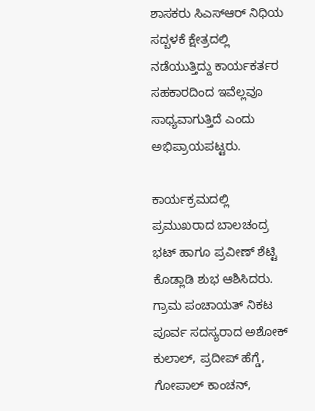ಶಾಸಕರು ಸಿಎಸ್ಆರ್ ನಿಧಿಯ ಸದ್ಬಳಕೆ ಕ್ಷೇತ್ರದಲ್ಲಿ ನಡೆಯುತ್ತಿದ್ದು ಕಾರ್ಯಕರ್ತರ ಸಹಕಾರದಿಂದ ಇವೆಲ್ಲವೂ ಸಾಧ್ಯವಾಗುತ್ತಿದೆ ಎಂದು ಅಭಿಪ್ರಾಯಪಟ್ಟರು.

ಕಾರ್ಯಕ್ರಮದಲ್ಲಿ ಪ್ರಮುಖರಾದ ಬಾಲಚಂದ್ರ ಭಟ್ ಹಾಗೂ ಪ್ರವೀಣ್ ಶೆಟ್ಟಿ ಕೊಡ್ಲಾಡಿ ಶುಭ ಆಶಿಸಿದರು. ಗ್ರಾಮ ಪಂಚಾಯತ್ ನಿಕಟ ಪೂರ್ವ ಸದಸ್ಯರಾದ ಅಶೋಕ್ ಕುಲಾಲ್, ಪ್ರದೀಪ್ ಹೆಗ್ಡೆ, ಗೋಪಾಲ್ ಕಾಂಚನ್,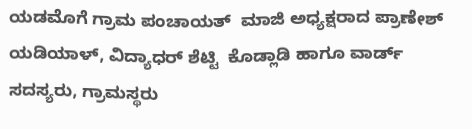ಯಡಮೊಗೆ ಗ್ರಾಮ ಪಂಚಾಯತ್  ಮಾಜಿ ಅಧ್ಯಕ್ಷರಾದ ಪ್ರಾಣೇಶ್ ಯಡಿಯಾಳ್, ವಿದ್ಯಾಧರ್ ಶೆಟ್ಟಿ  ಕೊಡ್ಲಾಡಿ ಹಾಗೂ ವಾರ್ಡ್  ಸದಸ್ಯರು, ಗ್ರಾಮಸ್ಥರು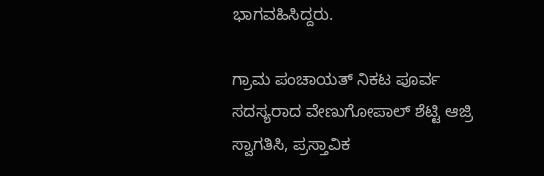ಭಾಗವಹಿಸಿದ್ದರು.

ಗ್ರಾಮ ಪಂಚಾಯತ್ ನಿಕಟ ಪೂರ್ವ  ಸದಸ್ಯರಾದ ವೇಣುಗೋಪಾಲ್ ಶೆಟ್ಟಿ ಆಜ್ರಿ ಸ್ವಾಗತಿಸಿ, ಪ್ರಸ್ತಾವಿಕ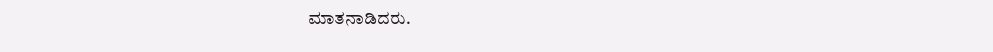ಮಾತನಾಡಿದರು.